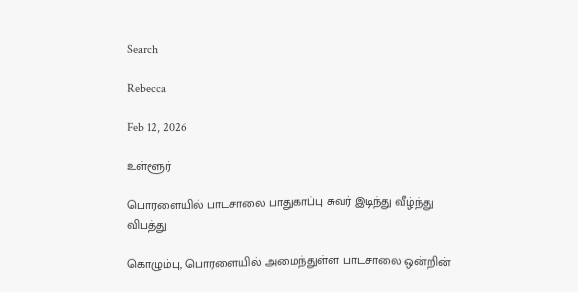Search

Rebecca

Feb 12, 2026

உள்ளூர்

பொரளையில் பாடசாலை பாதுகாப்பு சுவர் இடிந்து வீழ்ந்து விபத்து

கொழும்பு, பொரளையில் அமைந்துள்ள பாடசாலை ஒன்றின்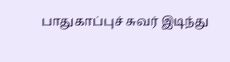பாதுகாப்புச் சுவர் இடிந்து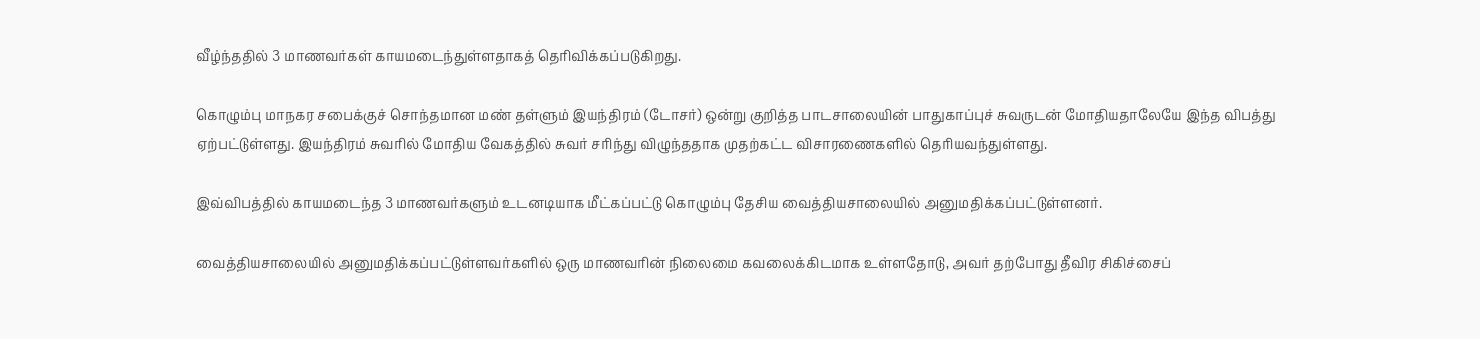வீழ்ந்ததில் 3 மாணவர்கள் காயமடைந்துள்ளதாகத் தெரிவிக்கப்படுகிறது.

கொழும்பு மாநகர சபைக்குச் சொந்தமான மண் தள்ளும் இயந்திரம் (டோசர்) ஒன்று குறித்த பாடசாலையின் பாதுகாப்புச் சுவருடன் மோதியதாலேயே இந்த விபத்து ஏற்பட்டுள்ளது. இயந்திரம் சுவரில் மோதிய வேகத்தில் சுவர் சரிந்து விழுந்ததாக முதற்கட்ட விசாரணைகளில் தெரியவந்துள்ளது.

இவ்விபத்தில் காயமடைந்த 3 மாணவர்களும் உடனடியாக மீட்கப்பட்டு கொழும்பு தேசிய வைத்தியசாலையில் அனுமதிக்கப்பட்டுள்ளனர்.

வைத்தியசாலையில் அனுமதிக்கப்பட்டுள்ளவர்களில் ஒரு மாணவரின் நிலைமை கவலைக்கிடமாக உள்ளதோடு, அவர் தற்போது தீவிர சிகிச்சைப்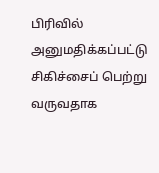பிரிவில் அனுமதிக்கப்பட்டு சிகிச்சைப் பெற்று வருவதாக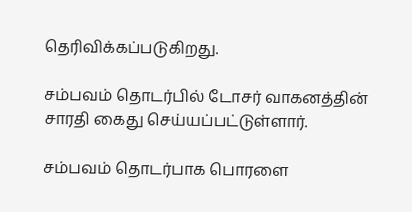தெரிவிக்கப்படுகிறது.

சம்பவம் தொடர்பில் டோசர் வாகனத்தின் சாரதி கைது செய்யப்பட்டுள்ளார்.

சம்பவம் தொடர்பாக பொரளை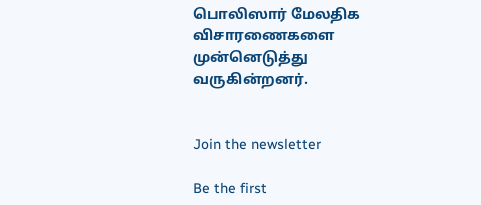பொலிஸார் மேலதிக விசாரணைகளை முன்னெடுத்து வருகின்றனர்.


Join the newsletter

Be the first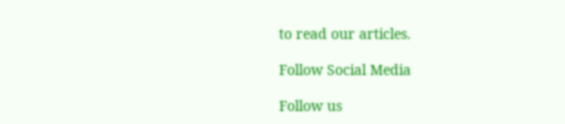to read our articles.

Follow Social Media

Follow us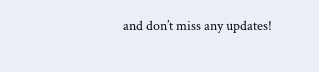and don’t miss any updates!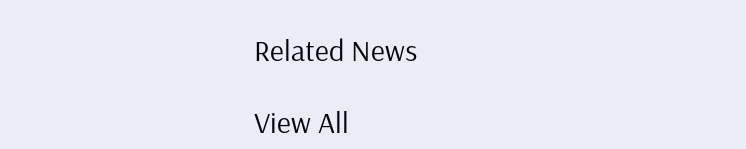Related News

View All